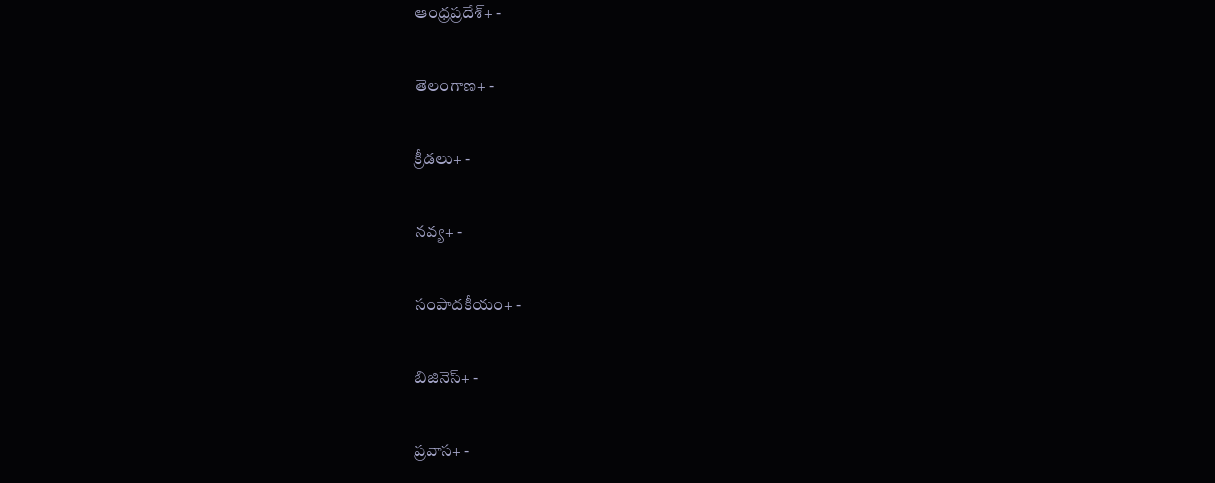ఆంధ్రప్రదేశ్+ -

తెలంగాణ+ -

క్రీడలు+ -

నవ్య+ -

సంపాదకీయం+ -

బిజినెస్+ -

ప్రవాస+ -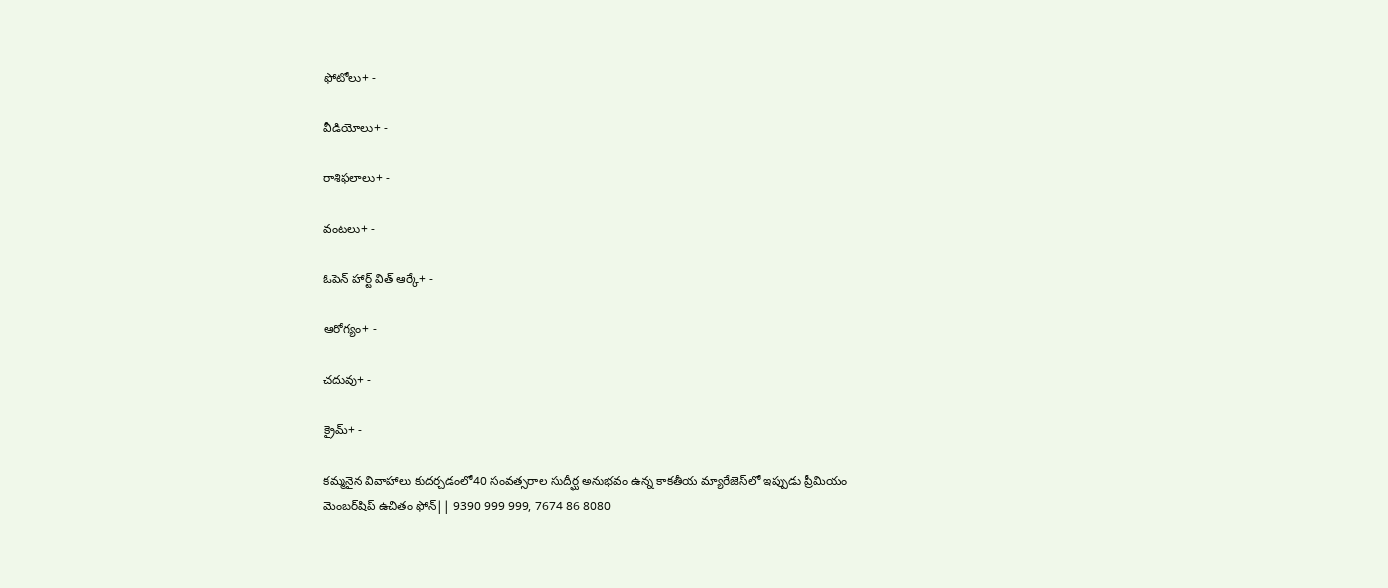ఫోటోలు+ -

వీడియోలు+ -

రాశిఫలాలు+ -

వంటలు+ -

ఓపెన్ హార్ట్ విత్ ఆర్కే+ -

ఆరోగ్యం+ -

చదువు+ -

క్రైమ్+ -

కమ్మనైన వివాహాలు కుదర్చడంలో40 సంవత్సరాల సుదీర్ఘ అనుభవం ఉన్న కాకతీయ మ్యారేజెస్‌లో ఇప్పుడు ప్రీమియం మెంబర్‌షిప్‌ ఉచితం ఫోన్|| 9390 999 999, 7674 86 8080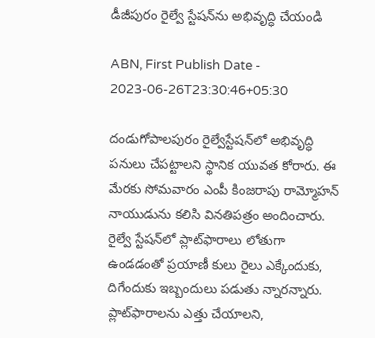డీజీపురం రైల్వే స్టేషన్‌ను అభివృద్ధి చేయండి

ABN, First Publish Date - 2023-06-26T23:30:46+05:30

దండుగోపాలపురం రైల్వేస్టేషన్‌లో అభివృద్ధి పనులు చేపట్టాలని స్థానిక యువత కోరారు. ఈ మేరకు సోమవారం ఎంపీ కింజరాపు రామ్మోహన్‌ నాయుడును కలిసి వినతిపత్రం అందించారు. రైల్వే స్టేషన్‌లో ప్లాట్‌ఫారాలు లోతుగా ఉండడంతో ప్రయాణీ కులు రైలు ఎక్కేందుకు, దిగేందుకు ఇబ్బందులు పడుతు న్నారన్నారు. ప్లాట్‌ఫారాలను ఎత్తు చేయాలని,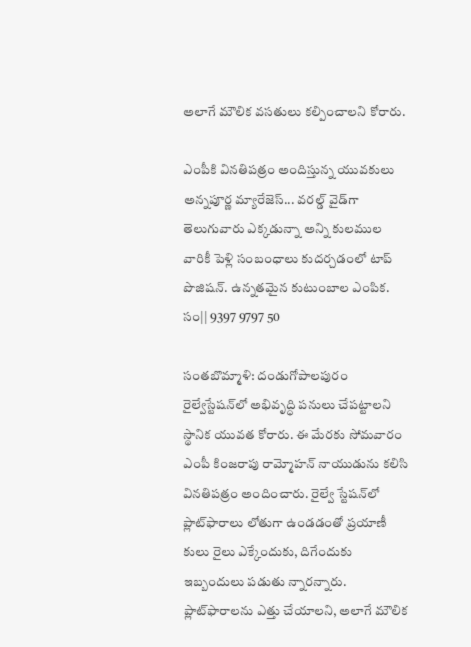అలాగే మౌలిక వసతులు కల్పించాలని కోరారు.

ఎంపీకి వినతిపత్రం అందిస్తున్న యువకులు
అన్నపూర్ణ మ్యారేజెస్... వరల్డ్ వైడ్‌గా తెలుగువారు ఎక్కడున్నా అన్ని కులముల వారికీ పెళ్లి సంబంధాలు కుదర్చడంలో టాప్ పొజిషన్. ఉన్నతమైన కుటుంబాల ఎంపిక. సం|| 9397 9797 50

సంతబొమ్మాళి: దండుగోపాలపురం రైల్వేస్టేషన్‌లో అభివృద్ధి పనులు చేపట్టాలని స్థానిక యువత కోరారు. ఈ మేరకు సోమవారం ఎంపీ కింజరాపు రామ్మోహన్‌ నాయుడును కలిసి వినతిపత్రం అందించారు. రైల్వే స్టేషన్‌లో ప్లాట్‌ఫారాలు లోతుగా ఉండడంతో ప్రయాణీ కులు రైలు ఎక్కేందుకు, దిగేందుకు ఇబ్బందులు పడుతు న్నారన్నారు. ప్లాట్‌ఫారాలను ఎత్తు చేయాలని, అలాగే మౌలిక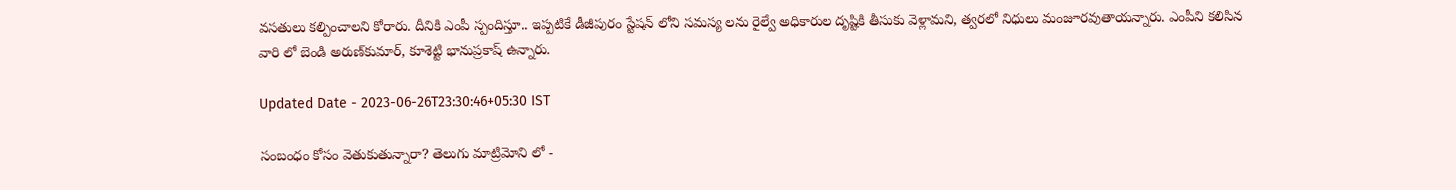వసతులు కల్పించాలని కోరారు. దీనికి ఎంపీ స్పందిస్తూ.. ఇప్పటికే డీజీపురం స్టేషన్‌ లోని సమస్య లను రైల్వే అధికారుల దృష్టికి తీసుకు వెళ్లామని, త్వరలో నిధులు మంజూరవుతాయన్నారు. ఎంపీని కలిసిన వారి లో బెండి అరుణ్‌కుమార్‌, కూశెట్టి భానుప్రకాష్‌ ఉన్నారు.

Updated Date - 2023-06-26T23:30:46+05:30 IST

సంబంధం కోసం వెతుకుతున్నారా? తెలుగు మాట్రిమోని లో -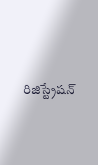రిజిస్ట్రేషన్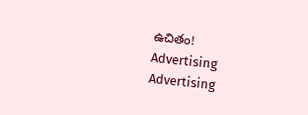ఉచితం!
Advertising
Advertising